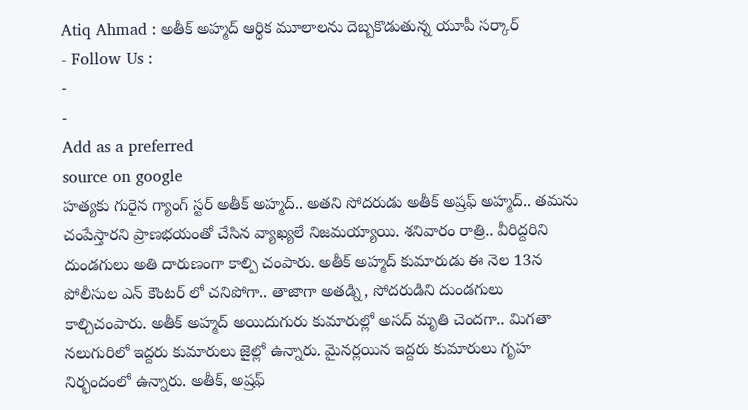Atiq Ahmad : అతీక్ అహ్మద్ ఆర్థిక మూలాలను దెబ్బకొడుతున్న యూపీ సర్కార్
- Follow Us :
-
-
Add as a preferred
source on google
హత్యకు గురైన గ్యాంగ్ స్టర్ అతీక్ అహ్మద్.. అతని సోదరుడు అతీక్ అష్రఫ్ అహ్మద్.. తమను చంపేస్తారని ప్రాణభయంతో చేసిన వ్యాఖ్యలే నిజమయ్యాయి. శనివారం రాత్రి.. వీరిద్దరిని దుండగులు అతి దారుణంగా కాల్పి చంపారు. అతీక్ అహ్మద్ కుమారుడు ఈ నెల 13న పోలీసుల ఎన్ కౌంటర్ లో చనిపోగా.. తాజాగా అతడ్ని, సోదరుడిని దుండగులు కాల్చిచంపారు. అతీక్ అహ్మద్ అయిదుగురు కుమారుల్లో అసద్ మృతి చెందగా.. మిగతా నలుగురిలో ఇద్దరు కుమారులు జైల్లో ఉన్నారు. మైనర్లయిన ఇద్దరు కుమారులు గృహ నిర్భందంలో ఉన్నారు. అతీక్, అష్రఫ్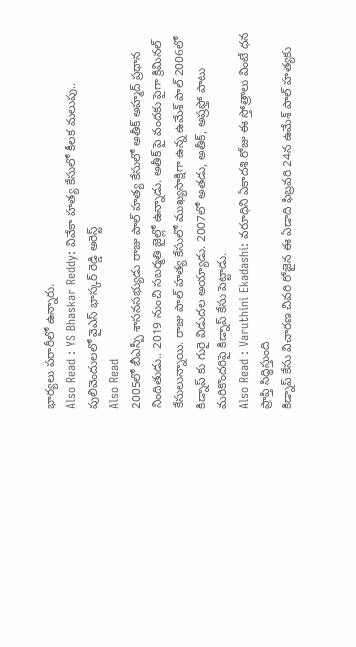భార్యలు పరారీలో ఉన్నారు.
Also Read : YS Bhaskar Reddy: వివేకా హత్య కేసులో కీలక మలుపు.. పులివెందులలో వైఎస్ భాస్కర్ రెడ్డి అరెస్ట్
Also Read
2005లో బీఎస్పీ శాసనసభ్యుడు రాజు పాల్ హత్య కేసులో అతీక్ అహ్మద్ ప్రధాన నిందితుడు.. 2019 నుంచి సబర్మతి జైల్లో ఉన్నాడు. అతీక్ పై వందకు పైగా క్రిమినల్ కేసులున్నాయి. రాజు పాల్ హత్య కేసులో ముఖ్యసాక్షిగా ఉన్న ఉమేశ్ పాల్ 2006లో కిడ్నాప్ కు గురై విడుదల అయ్యాడు. 2007లో అతడు, అతీక్, అష్రఫ్తో పాటు మరికొందరిపై కిడ్నాప్ కేసు పెట్టాడు.
Also Read : Varuthini Ekadashi: వరూధిని ఏకాదశి రోజు ఈ స్తోత్రాలు వింటే ధన ప్రాప్తి సిద్ధిస్తుంది
కిడ్నాప్ కేసు విచారణ చివరి రోజైన ఈ ఏడాది ఫిబ్రవరి 24న ఉమేశ్ పాల్ హత్యకు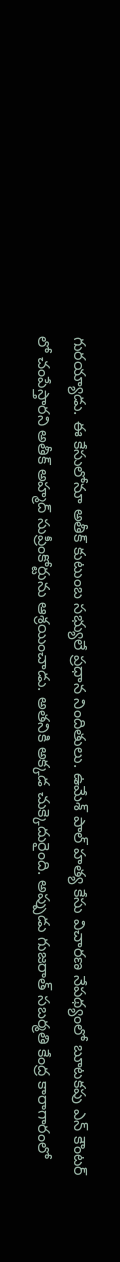గురయ్యాడు. ఈ కేసులోనూ అతీక్ కుటుంబ సభ్యులే ప్రధాన నిందితులు. ఉమేశ్ పాల్ హత్య కేసు విచారణ నేపథ్యంలో బూటకపు ఎన్ కౌంటర్ లో చంపేస్తారని అతీక్ అహ్మద్ సుప్రీంకోర్టును ఆశ్రయించాడు. అతనికి అక్కడ చుక్కెదురైంది. అప్పుడు గుజరాత్ సబర్మతి కేంద్ర కారాగారంలో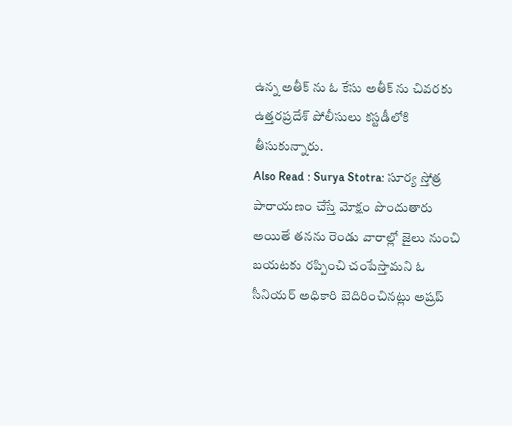ఉన్న అతీక్ ను ఓ కేసు అతీక్ ను చివరకు ఉత్తరప్రదేశ్ పోలీసులు కస్టడీలోకి తీసుకున్నారు.
Also Read : Surya Stotra: సూర్య స్తోత్ర పారాయణం చేస్తే మోక్షం పొందుతారు
అయితే తనను రెండు వారాల్లో జైలు నుంచి బయటకు రప్పించి చంపేస్తామని ఓ సీనియర్ అధికారి బెదిరించినట్లు అష్రప్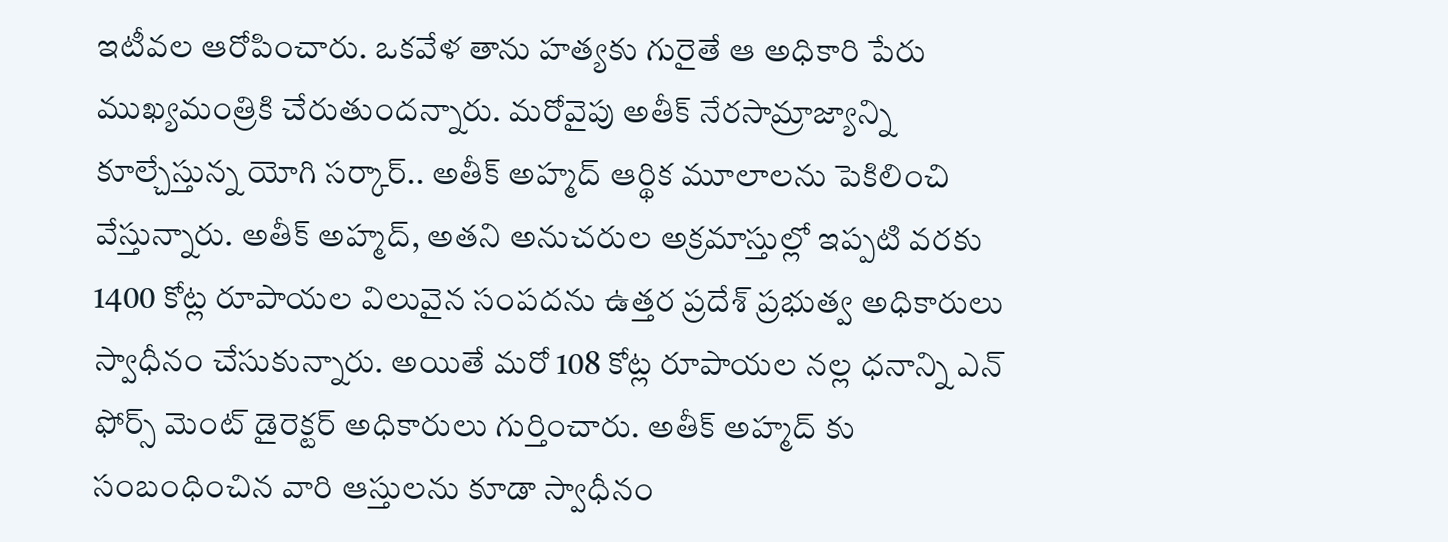ఇటీవల ఆరోపించారు. ఒకవేళ తాను హత్యకు గురైతే ఆ అధికారి పేరు ముఖ్యమంత్రికి చేరుతుందన్నారు. మరోవైపు అతీక్ నేరసామ్రాజ్యాన్ని కూల్చేస్తున్న యోగి సర్కార్.. అతీక్ అహ్మద్ ఆర్థిక మూలాలను పెకిలించి వేస్తున్నారు. అతీక్ అహ్మద్, అతని అనుచరుల అక్రమాస్తుల్లో ఇప్పటి వరకు 1400 కోట్ల రూపాయల విలువైన సంపదను ఉత్తర ప్రదేశ్ ప్రభుత్వ అధికారులు స్వాధీనం చేసుకున్నారు. అయితే మరో 108 కోట్ల రూపాయల నల్ల ధనాన్ని ఎన్ ఫోర్స్ మెంట్ డైరెక్టర్ అధికారులు గుర్తించారు. అతీక్ అహ్మద్ కు సంబంధించిన వారి ఆస్తులను కూడా స్వాధీనం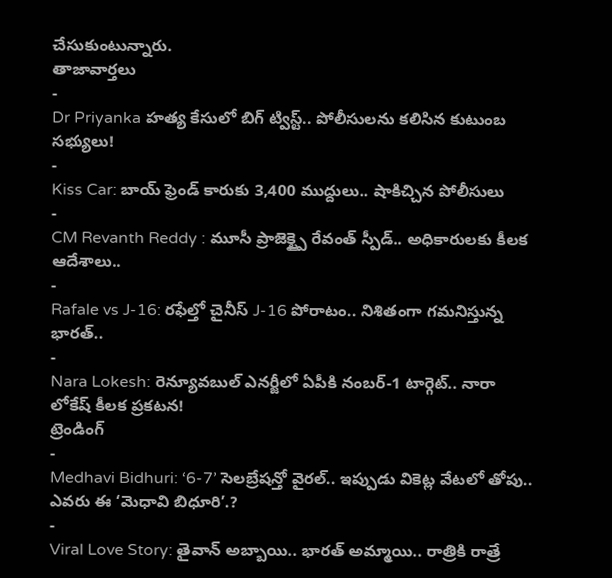చేసుకుంటున్నారు.
తాజావార్తలు
-
Dr Priyanka హత్య కేసులో బిగ్ ట్విస్ట్.. పోలీసులను కలిసిన కుటుంబ సభ్యులు!
-
Kiss Car: బాయ్ ఫ్రెండ్ కారుకు 3,400 ముద్దులు.. షాకిచ్చిన పోలీసులు
-
CM Revanth Reddy : మూసీ ప్రాజెక్ట్పై రేవంత్ స్పీడ్.. అధికారులకు కీలక ఆదేశాలు..
-
Rafale vs J-16: రఫేల్తో చైనీస్ J-16 పోరాటం.. నిశితంగా గమనిస్తున్న భారత్..
-
Nara Lokesh: రెన్యూవబుల్ ఎనర్జీలో ఏపీకి నంబర్-1 టార్గెట్.. నారా లోకేష్ కీలక ప్రకటన!
ట్రెండింగ్
-
Medhavi Bidhuri: ‘6-7’ సెలబ్రేషన్తో వైరల్.. ఇప్పుడు వికెట్ల వేటలో తోపు.. ఎవరు ఈ ‘మెధావి బిధూరి’.?
-
Viral Love Story: తైవాన్ అబ్బాయి.. భారత్ అమ్మాయి.. రాత్రికి రాత్రే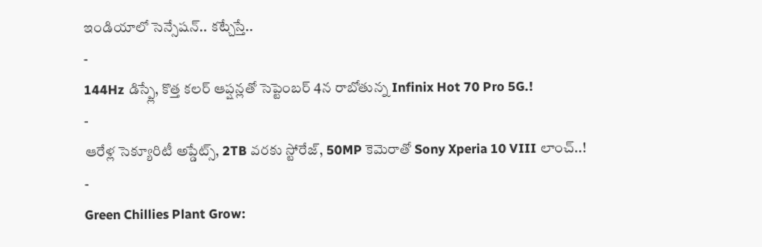ఇండియాలో సెన్సేషన్.. కట్చేస్తే..
-
144Hz డిస్ప్లే, కొత్త కలర్ ఆప్షన్లతో సెప్టెంబర్ 4న రాబోతున్న Infinix Hot 70 Pro 5G.!
-
ఆరేళ్ల సెక్యూరిటీ అప్డేట్స్, 2TB వరకు స్టోరేజ్, 50MP కెమెరాతో Sony Xperia 10 VIII లాంచ్..!
-
Green Chillies Plant Grow: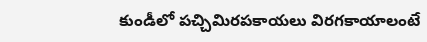కుండీలో పచ్చిమిరపకాయలు విరగకాయాలంటే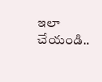ఇలా చేయండి..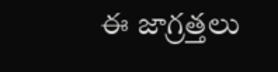ఈ జాగ్రత్తలు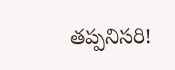తప్పనిసరి!